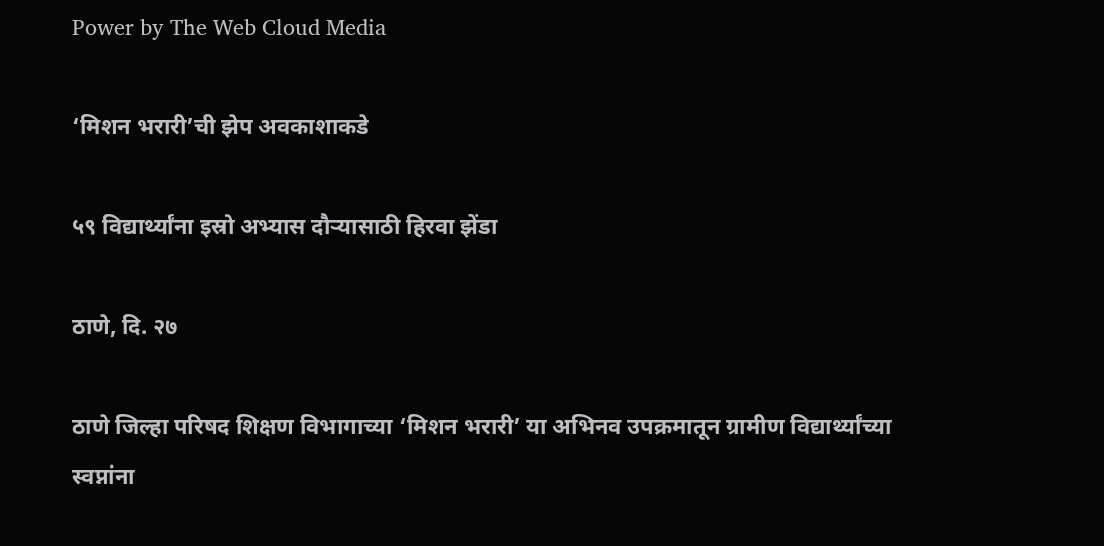Power by The Web Cloud Media

‘मिशन भरारी’ची झेप अवकाशाकडे

५९ विद्यार्थ्यांना इस्रो अभ्यास दौऱ्यासाठी हिरवा झेंडा

ठाणे, दि. २७

ठाणे जिल्हा परिषद शिक्षण विभागाच्या ‘मिशन भरारी’ या अभिनव उपक्रमातून ग्रामीण विद्यार्थ्यांच्या स्वप्नांना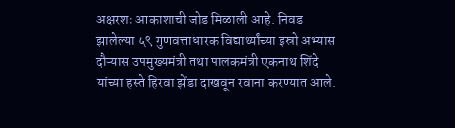अक्षरशः आकाशाची जोड मिळाली आहे. निवड झालेल्या ५९ गुणवत्ताधारक विद्यार्थ्यांच्या इस्रो अभ्यास दौऱ्यास उपमुख्यमंत्री तथा पालकमंत्री एकनाथ शिंदे यांच्या हस्ते हिरवा झेंडा दाखवून रवाना करण्यात आले.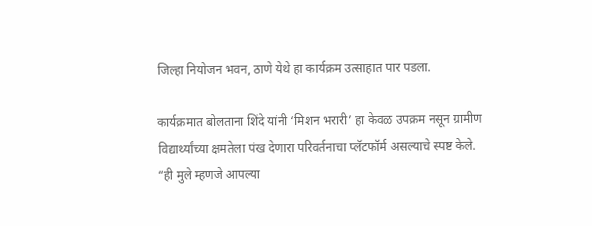जिल्हा नियोजन भवन, ठाणे येथे हा कार्यक्रम उत्साहात पार पडला.

कार्यक्रमात बोलताना शिंदे यांनी ‘मिशन भरारी’ हा केवळ उपक्रम नसून ग्रामीण विद्यार्थ्यांच्या क्षमतेला पंख देणारा परिवर्तनाचा प्लॅटफॉर्म असल्याचे स्पष्ट केले. “ही मुले म्हणजे आपल्या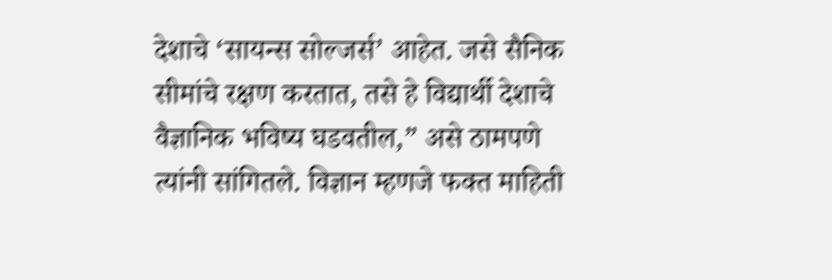देशाचे ‘सायन्स सोल्जर्स’ आहेत. जसे सैनिक सीमांचे रक्षण करतात, तसे हे विद्यार्थी देशाचे वैज्ञानिक भविष्य घडवतील,” असे ठामपणे त्यांनी सांगितले. विज्ञान म्हणजे फक्त माहिती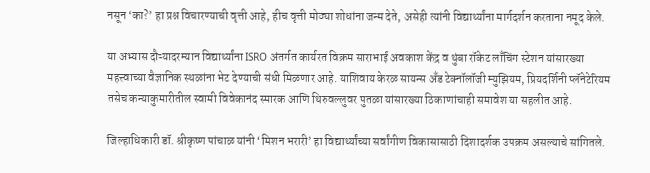नसून ‘का?’ हा प्रश्न विचारण्याची वृत्ती आहे, हीच वृत्ती मोठ्या शोधांना जन्म देते, असेही त्यांनी विद्यार्थ्यांना मार्गदर्शन करताना नमूद केले.

या अभ्यास दौऱ्यादरम्यान विद्यार्थ्यांना ISRO अंतर्गत कार्यरत विक्रम साराभाई अवकाश केंद्र व थुंबा रॉकेट लाँचिंग स्टेशन यांसारख्या महत्त्वाच्या वैज्ञानिक स्थळांना भेट देण्याची संधी मिळणार आहे. याशिवाय केरळ सायन्स अँड टेक्नॉलॉजी म्युझियम, प्रियदर्शिनी प्लॅनेटेरियम तसेच कन्याकुमारीतील स्वामी विवेकानंद स्मारक आणि थिरुवल्लुवर पुतळा यांसारख्या ठिकाणांचाही समावेश या सहलीत आहे.

जिल्हाधिकारी डॉ. श्रीकृष्ण पांचाळ यांनी ‘मिशन भरारी’ हा विद्यार्थ्यांच्या सर्वांगीण विकासासाठी दिशादर्शक उपक्रम असल्याचे सांगितले.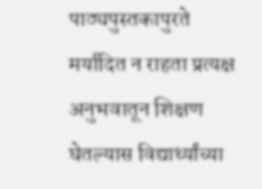पाठ्यपुस्तकापुरते मर्यादित न राहता प्रत्यक्ष अनुभवातून शिक्षण घेतल्यास विद्यार्थ्यांच्या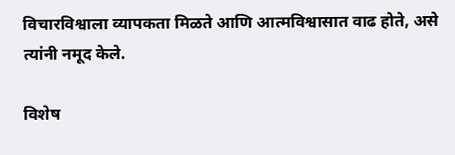विचारविश्वाला व्यापकता मिळते आणि आत्मविश्वासात वाढ होते, असे त्यांनी नमूद केले.

विशेष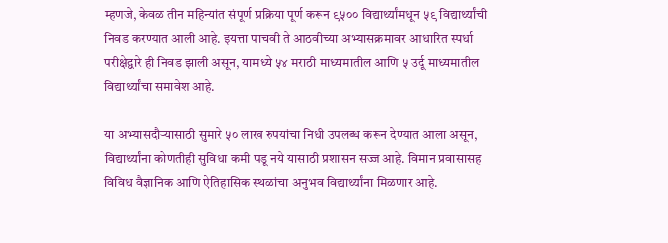म्हणजे, केवळ तीन महिन्यांत संपूर्ण प्रक्रिया पूर्ण करून ९५०० विद्यार्थ्यांमधून ५९ विद्यार्थ्यांची निवड करण्यात आली आहे. इयत्ता पाचवी ते आठवीच्या अभ्यासक्रमावर आधारित स्पर्धा परीक्षेद्वारे ही निवड झाली असून, यामध्ये ५४ मराठी माध्यमातील आणि ५ उर्दू माध्यमातील विद्यार्थ्यांचा समावेश आहे.

या अभ्यासदौऱ्यासाठी सुमारे ५० लाख रुपयांचा निधी उपलब्ध करून देण्यात आला असून, विद्यार्थ्यांना कोणतीही सुविधा कमी पडू नये यासाठी प्रशासन सज्ज आहे. विमान प्रवासासह विविध वैज्ञानिक आणि ऐतिहासिक स्थळांचा अनुभव विद्यार्थ्यांना मिळणार आहे.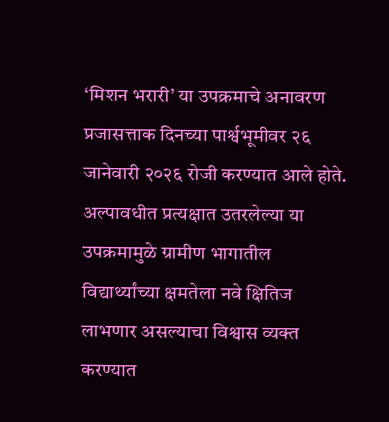‘मिशन भरारी’ या उपक्रमाचे अनावरण प्रजासत्ताक दिनच्या पार्श्वभूमीवर २६ जानेवारी २०२६ रोजी करण्यात आले होते. अल्पावधीत प्रत्यक्षात उतरलेल्या या उपक्रमामुळे ग्रामीण भागातील विद्यार्थ्यांच्या क्षमतेला नवे क्षितिज लाभणार असल्याचा विश्वास व्यक्त करण्यात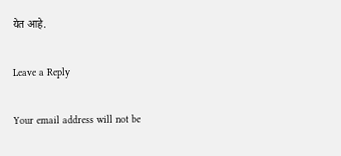येत आहे.

Leave a Reply

Your email address will not be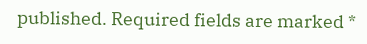published. Required fields are marked *